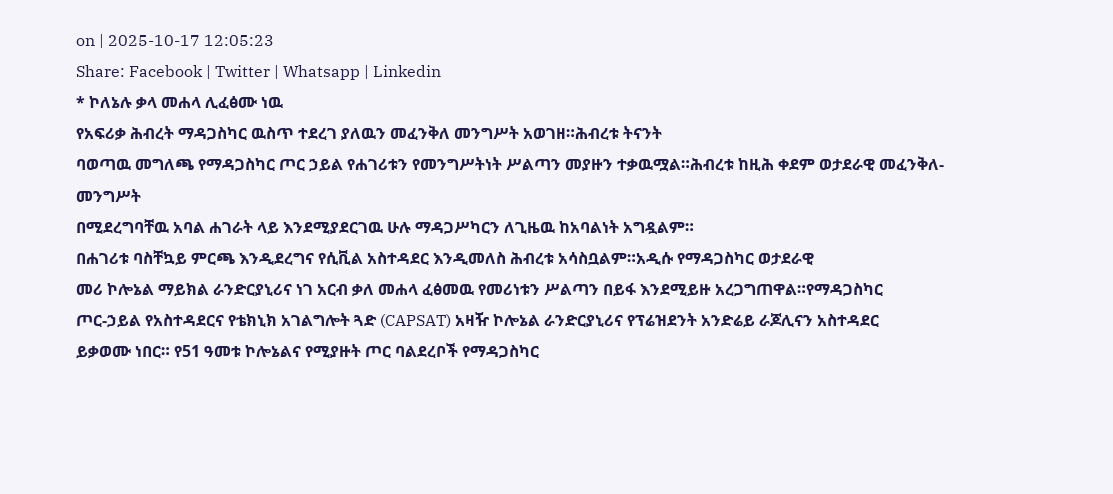on | 2025-10-17 12:05:23
Share: Facebook | Twitter | Whatsapp | Linkedin
* ኮለኔሉ ቃላ መሐላ ሊፈፅሙ ነዉ
የአፍሪቃ ሕብረት ማዳጋስካር ዉስጥ ተደረገ ያለዉን መፈንቅለ መንግሥት አወገዘ።ሕብረቱ ትናንት
ባወጣዉ መግለጫ የማዳጋስካር ጦር ኃይል የሐገሪቱን የመንግሥትነት ሥልጣን መያዙን ተቃዉሟል።ሕብረቱ ከዚሕ ቀደም ወታደራዊ መፈንቅለ-መንግሥት
በሚደረግባቸዉ አባል ሐገራት ላይ እንደሚያደርገዉ ሁሉ ማዳጋሥካርን ለጊዜዉ ከአባልነት አግዷልም።
በሐገሪቱ ባስቸኳይ ምርጫ እንዲደረግና የሲቪል አስተዳደር እንዲመለስ ሕብረቱ አሳስቧልም።አዲሱ የማዳጋስካር ወታደራዊ
መሪ ኮሎኔል ማይክል ራንድርያኒሪና ነገ አርብ ቃለ መሐላ ፈፅመዉ የመሪነቱን ሥልጣን በይፋ እንደሚይዙ አረጋግጠዋል።የማዳጋስካር
ጦር-ኃይል የአስተዳደርና የቴክኒክ አገልግሎት ጓድ (CAPSAT) አዛዥ ኮሎኔል ራንድርያኒሪና የፕሬዝደንት አንድሬይ ራጆሊናን አስተዳደር
ይቃወሙ ነበር። የ51 ዓመቱ ኮሎኔልና የሚያዙት ጦር ባልደረቦች የማዳጋስካር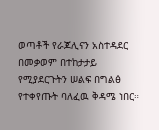ወጣቶች የራጆሊናን አስተዳደር በመቃወም በተከታታይ
የሚያደርጉትን ሠልፍ በግልፅ የተቀየጡት ባለፈዉ ቅዳሜ ነበር።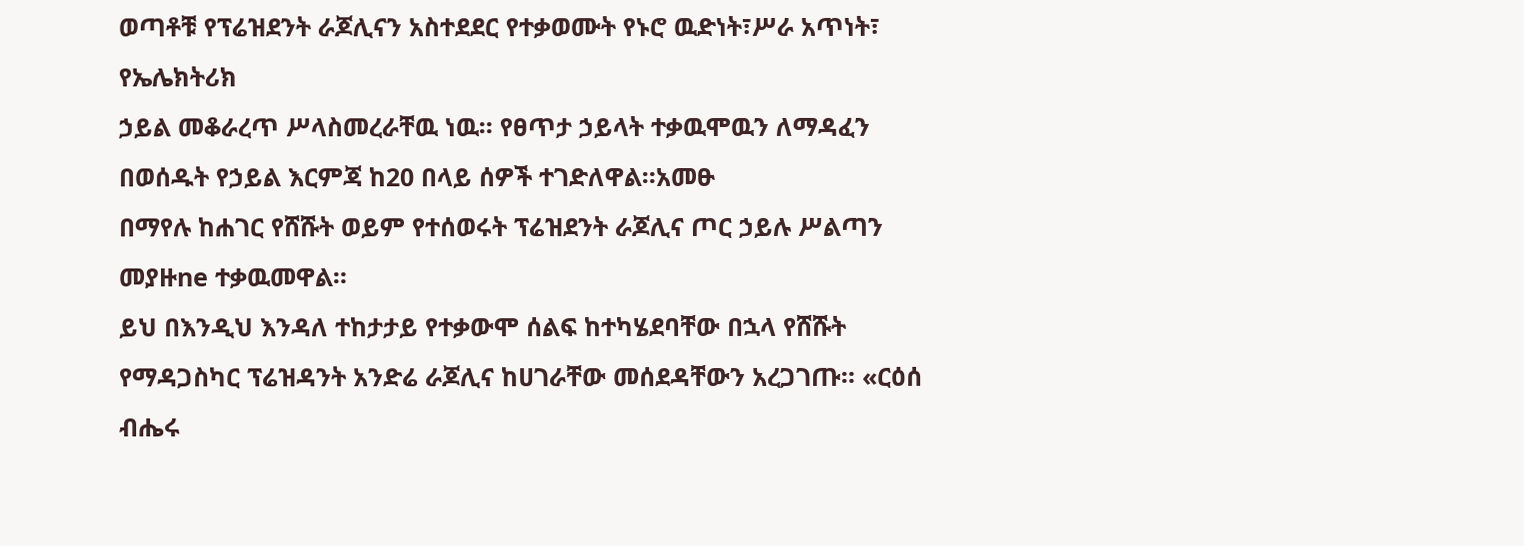ወጣቶቹ የፕሬዝደንት ራጆሊናን አስተደደር የተቃወሙት የኑሮ ዉድነት፣ሥራ አጥነት፣ የኤሌክትሪክ
ኃይል መቆራረጥ ሥላስመረራቸዉ ነዉ። የፀጥታ ኃይላት ተቃዉሞዉን ለማዳፈን በወሰዱት የኃይል እርምጃ ከ20 በላይ ሰዎች ተገድለዋል።አመፁ
በማየሉ ከሐገር የሸሹት ወይም የተሰወሩት ፕሬዝደንት ራጆሊና ጦር ኃይሉ ሥልጣን መያዙne ተቃዉመዋል።
ይህ በእንዲህ እንዳለ ተከታታይ የተቃውሞ ሰልፍ ከተካሄደባቸው በኋላ የሸሹት የማዳጋስካር ፕሬዝዳንት አንድሬ ራጆሊና ከሀገራቸው መሰደዳቸውን አረጋገጡ። «ርዕሰ ብሔሩ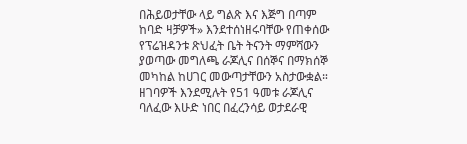በሕይወታቸው ላይ ግልጽ እና እጅግ በጣም ከባድ ዛቻዎች» እንደተሰነዘሩባቸው የጠቀሰው የፕሬዝዳንቱ ጽህፈት ቤት ትናንት ማምሻውን ያወጣው መግለጫ ራጆሊና በሰኞና በማክሰኞ መካከል ከሀገር መውጣታቸውን አስታውቋል። ዘገባዎች እንደሚሉት የ51 ዓመቱ ራጆሊና ባለፈው እሁድ ነበር በፈረንሳይ ወታደራዊ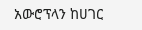አውሮፕላን ከሀገር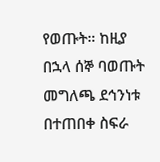የወጡት። ከዚያ በኋላ ሰኞ ባወጡት መግለጫ ደኅንነቱ በተጠበቀ ስፍራ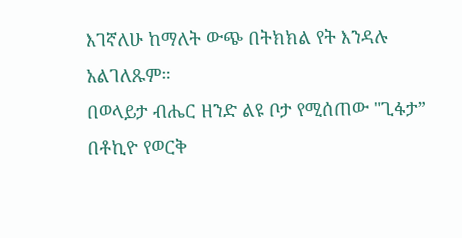እገኛለሁ ከማለት ውጭ በትክክል የት እንዳሉ አልገለጹም።
በወላይታ ብሔር ዘንድ ልዩ ቦታ የሚሰጠው "ጊፋታ”
በቶኪዮ የወርቅ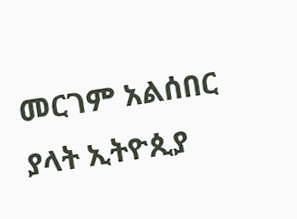መርገም አልሰበር ያላት ኢትዮጲያ